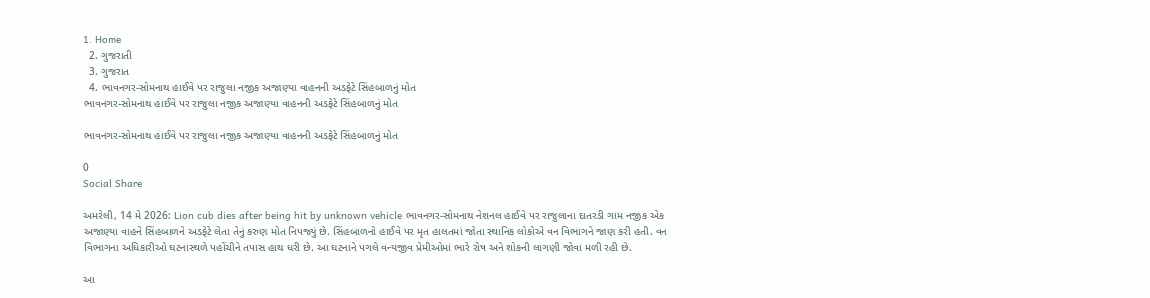1. Home
  2. ગુજરાતી
  3. ગુજરાત
  4. ભાવનગર-સોમનાથ હાઈવે પર રાજુલા નજીક અજાણ્યા વાહનની અડફેટે સિંહબાળનું મોત
ભાવનગર-સોમનાથ હાઈવે પર રાજુલા નજીક અજાણ્યા વાહનની અડફેટે સિંહબાળનું મોત

ભાવનગર-સોમનાથ હાઈવે પર રાજુલા નજીક અજાણ્યા વાહનની અડફેટે સિંહબાળનું મોત

0
Social Share

અમરેલી, 14 મે 2026: Lion cub dies after being hit by unknown vehicle ભાવનગર-સોમનાથ નેશનલ હાઈવે પર રાજુલાના દાતરડી ગામ નજીક એક અજાણ્યા વાહને સિંહબાળને અડફેટે લેતા તેનું કરુણ મોત નિપજ્યું છે. સિંહબાળનો હાઈવે પર મૃત હાલતમાં જોતા સ્થાનિક લોકોએ વન વિભાગને જાણ કરી હતી. વન વિભાગના અધિકારીઓ ઘટનાસ્થળે પહોંચીને તપાસ હાથ ધરી છે. આ ઘટનાને પગલે વન્યજીવ પ્રેમીઓમાં ભારે રોષ અને શોકની લાગણી જોવા મળી રહી છે.

આ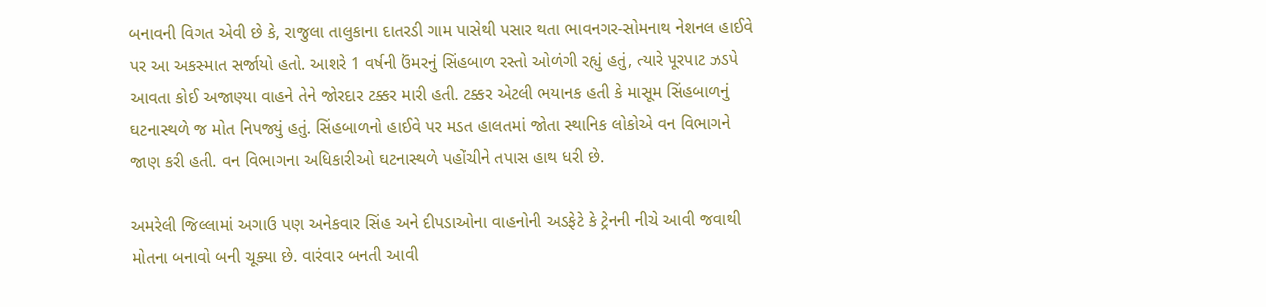બનાવની વિગત એવી છે કે, રાજુલા તાલુકાના દાતરડી ગામ પાસેથી પસાર થતા ભાવનગર-સોમનાથ નેશનલ હાઈવે પર આ અકસ્માત સર્જાયો હતો. આશરે 1 વર્ષની ઉંમરનું સિંહબાળ રસ્તો ઓળંગી રહ્યું હતું, ત્યારે પૂરપાટ ઝડપે આવતા કોઈ અજાણ્યા વાહને તેને જોરદાર ટક્કર મારી હતી. ટક્કર એટલી ભયાનક હતી કે માસૂમ સિંહબાળનું ઘટનાસ્થળે જ મોત નિપજ્યું હતું. સિંહબાળનો હાઈવે પર મડત હાલતમાં જોતા સ્થાનિક લોકોએ વન વિભાગને જાણ કરી હતી. વન વિભાગના અધિકારીઓ ઘટનાસ્થળે પહોંચીને તપાસ હાથ ધરી છે.

અમરેલી જિલ્લામાં અગાઉ પણ અનેકવાર સિંહ અને દીપડાઓના વાહનોની અડફેટે કે ટ્રેનની નીચે આવી જવાથી મોતના બનાવો બની ચૂક્યા છે. વારંવાર બનતી આવી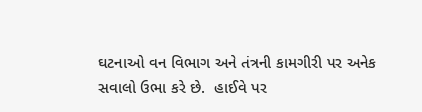ઘટનાઓ વન વિભાગ અને તંત્રની કામગીરી પર અનેક સવાલો ઉભા કરે છે.  હાઈવે પર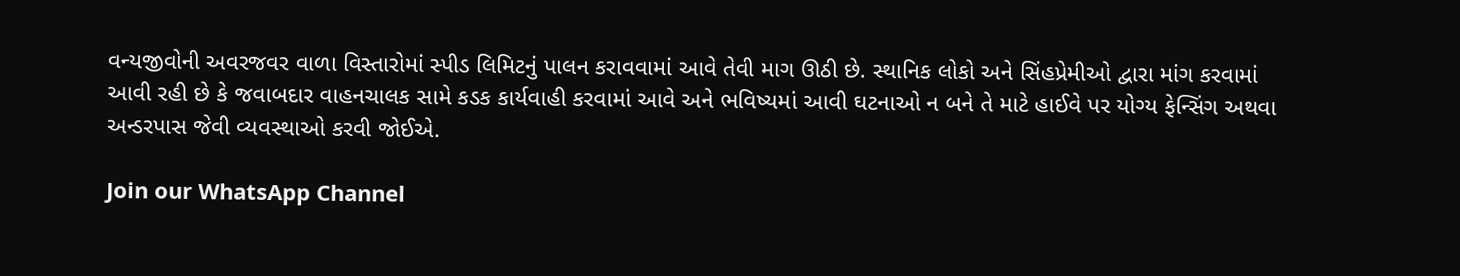વન્યજીવોની અવરજવર વાળા વિસ્તારોમાં સ્પીડ લિમિટનું પાલન કરાવવામાં આવે તેવી માગ ઊઠી છે. સ્થાનિક લોકો અને સિંહપ્રેમીઓ દ્વારા માંગ કરવામાં આવી રહી છે કે જવાબદાર વાહનચાલક સામે કડક કાર્યવાહી કરવામાં આવે અને ભવિષ્યમાં આવી ઘટનાઓ ન બને તે માટે હાઈવે પર યોગ્ય ફેન્સિંગ અથવા અન્ડરપાસ જેવી વ્યવસ્થાઓ કરવી જોઈએ.

Join our WhatsApp Channel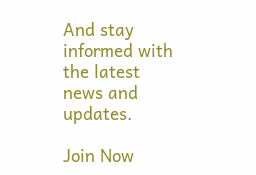And stay informed with the latest news and updates.

Join Now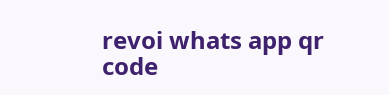revoi whats app qr code